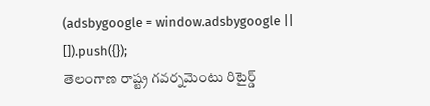(adsbygoogle = window.adsbygoogle || []).push({});
తెలంగాణ రాష్ట్ర గవర్నమెంటు రిటైర్డ్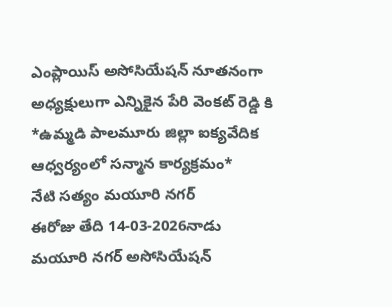ఎంప్లాయిస్ అసోసియేషన్ నూతనంగా అధ్యక్షులుగా ఎన్నికైన పేరి వెంకట్ రెడ్డి కి
*ఉమ్మడి పాలమూరు జిల్లా ఐక్యవేదిక ఆధ్వర్యంలో సన్మాన కార్యక్రమం*
నేటి సత్యం మయూరి నగర్
ఈరోజు తేది 14-03-2026నాడు మయూరి నగర్ అసోసియేషన్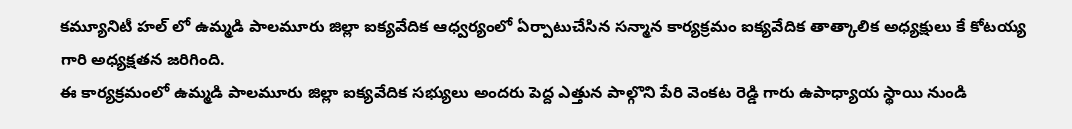కమ్యూనిటీ హల్ లో ఉమ్మడి పాలమూరు జిల్లా ఐక్యవేదిక ఆధ్వర్యంలో ఏర్పాటుచేసిన సన్మాన కార్యక్రమం ఐక్యవేదిక తాత్కాలిక అధ్యక్షులు కే కోటయ్య గారి అధ్యక్షతన జరిగింది.
ఈ కార్యక్రమంలో ఉమ్మడి పాలమూరు జిల్లా ఐక్యవేదిక సభ్యులు అందరు పెద్ద ఎత్తున పాల్గొని పేరి వెంకట రెడ్డి గారు ఉపాధ్యాయ స్థాయి నుండి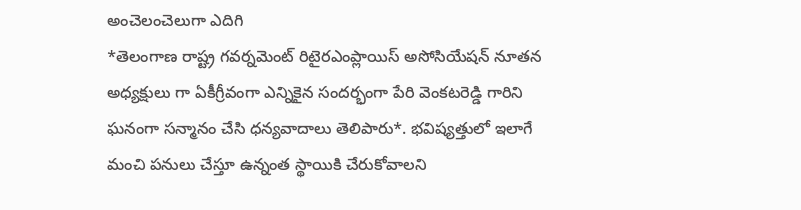అంచెలంచెలుగా ఎదిగి
*తెలంగాణ రాష్ట్ర గవర్నమెంట్ రిటైరఎంప్లాయిస్ అసోసియేషన్ నూతన అధ్యక్షులు గా ఏకీగ్రీవంగా ఎన్నికైన సందర్భంగా పేరి వెంకటరెడ్డి గారిని ఘనంగా సన్మానం చేసి ధన్యవాదాలు తెలిపారు*. భవిష్యత్తులో ఇలాగే మంచి పనులు చేస్తూ ఉన్నంత స్థాయికి చేరుకోవాలని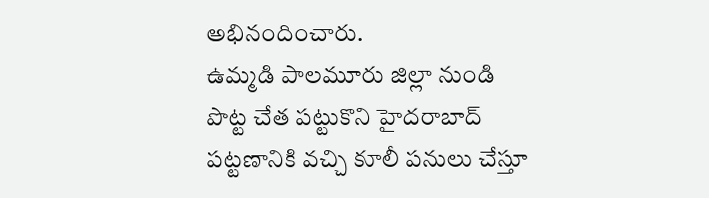అభినందించారు.
ఉమ్మడి పాలమూరు జిల్లా నుండి పొట్ట చేత పట్టుకొని హైదరాబాద్ పట్టణానికి వచ్చి కూలీ పనులు చేస్తూ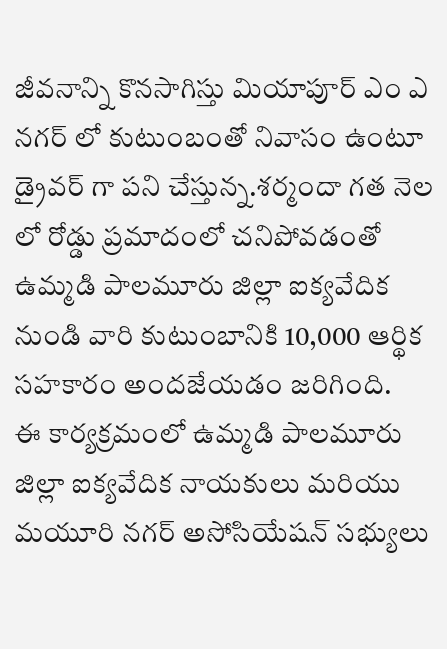జీవనాన్ని కొనసాగిస్తు మియాపూర్ ఎం ఎ నగర్ లో కుటుంబంతో నివాసం ఉంటూ డ్రైవర్ గా పని చేస్తున్న.శర్మందా గత నెల లో రోడ్డు ప్రమాదంలో చనిపోవడంతో ఉమ్మడి పాలమూరు జిల్లా ఐక్యవేదిక నుండి వారి కుటుంబానికి 10,000 ఆర్థిక సహకారం అందజేయడం జరిగింది.
ఈ కార్యక్రమంలో ఉమ్మడి పాలమూరు జిల్లా ఐక్యవేదిక నాయకులు మరియు మయూరి నగర్ అసోసియేషన్ సభ్యులు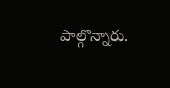పాల్గొన్నారు.